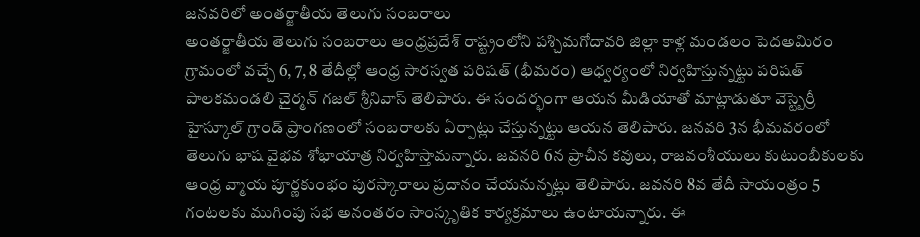జనవరిలో అంతర్జాతీయ తెలుగు సంబరాలు
అంతర్జాతీయ తెలుగు సంబరాలు ఆంధ్రప్రదేశ్ రాష్ట్రంలోని పశ్చిమగోదావరి జిల్లా కాళ్ల మండలం పెదఅమిరం గ్రామంలో వచ్చే 6, 7, 8 తేదీల్లో ఆంధ్ర సారస్వత పరిషత్ (భీమరం) ఆధ్వర్యంలో నిర్వహిస్తున్నట్టు పరిషత్ పాలకమండలి చైర్మన్ గజల్ శ్రీనివాస్ తెలిపారు. ఈ సందర్భంగా ఆయన మీడియాతో మాట్లాడుతూ వెస్ట్బెర్రీ హైస్కూల్ గ్రాండ్ ప్రాంగణంలో సంబరాలకు ఏర్పాట్లు చేస్తున్నట్టు ఆయన తెలిపారు. జనవరి 3న భీమవరంలో తెలుగు భాష వైభవ శోభాయాత్ర నిర్వహిస్తామన్నారు. జవనరి 6న ప్రాచీన కవులు, రాజవంశీయులు కుటుంబీకులకు ఆంధ్ర వ్మాయ పూర్ణకుంభం పురస్కారాలు ప్రదానం చేయనున్నట్లు తెలిపారు. జవనరి 8వ తేదీ సాయంత్రం 5 గంటలకు ముగింపు సభ అనంతరం సాంస్కృతిక కార్యక్రమాలు ఉంటాయన్నారు. ఈ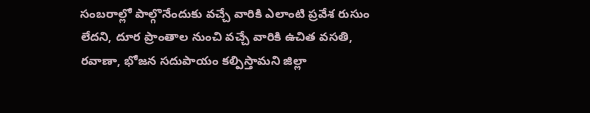సంబరాల్లో పాల్గొనేందుకు వచ్చే వారికి ఎలాంటి ప్రవేశ రుసుం లేదని, దూర ప్రాంతాల నుంచి వచ్చే వారికి ఉచిత వసతి, రవాణా, భోజన సదుపాయం కల్పిస్తామని జిల్లా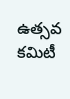ఉత్సవ కమిటీ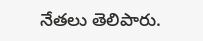నేతలు తెలిపారు.